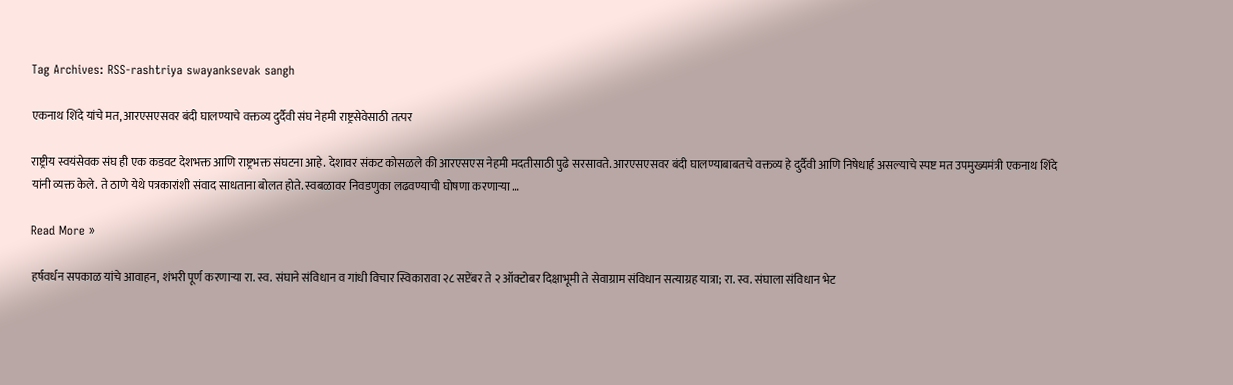Tag Archives: RSS-rashtriya swayanksevak sangh

एकनाथ शिंदे यांचे मत, आरएसएसवर बंदी घालण्याचे वक्तव्य दुर्दैवी संघ नेहमी राष्ट्रसेवेसाठी तत्पर

राष्ट्रीय स्वयंसेवक संघ ही एक कडवट देशभक्त आणि राष्ट्रभक्त संघटना आहे. देशावर संकट कोसळले की आरएसएस नेहमी मदतीसाठी पुढे सरसावते. आरएसएसवर बंदी घालण्याबाबतचे वक्तव्य हे दुर्दैवी आणि निषेधार्ह असल्याचे स्पष्ट मत उपमुख्यमंत्री एकनाथ शिंदे यांनी व्यक्त केले. ते ठाणे येथे पत्रकारांशी संवाद साधताना बोलत होते. स्वबळावर निवडणुका लढवण्याची घोषणा करणाऱ्या …

Read More »

हर्षवर्धन सपकाळ यांचे आवाहन, शंभरी पूर्ण करणाऱ्या रा. स्व. संघाने संविधान व गांधी विचार स्विकारावा २८ सप्टेंबर ते २ ऑक्टोबर दिक्षाभूमी ते सेवाग्राम संविधान सत्याग्रह यात्रा; रा. स्व. संघाला संविधान भेट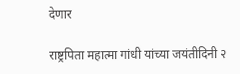देणार

राष्ट्रपिता महात्मा गांधी यांच्या जयंतीदिनी २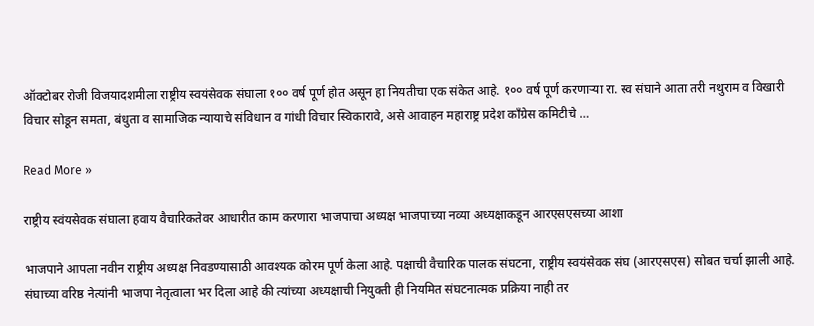ऑक्टोबर रोजी विजयादशमीला राष्ट्रीय स्वयंसेवक संघाला १०० वर्ष पूर्ण होत असून हा नियतीचा एक संकेत आहे. १०० वर्ष पूर्ण करणाऱ्या रा. स्व संघाने आता तरी नथुराम व विखारी विचार सोडून समता, बंधुता व सामाजिक न्यायाचे संविधान व गांधी विचार स्विकारावे, असे आवाहन महाराष्ट्र प्रदेश काँग्रेस कमिटीचे …

Read More »

राष्ट्रीय स्वंयसेवक संघाला हवाय वैचारिकतेवर आधारीत काम करणारा भाजपाचा अध्यक्ष भाजपाच्या नव्या अध्यक्षाकडून आरएसएसच्या आशा

भाजपाने आपला नवीन राष्ट्रीय अध्यक्ष निवडण्यासाठी आवश्यक कोरम पूर्ण केला आहे. पक्षाची वैचारिक पालक संघटना, राष्ट्रीय स्वयंसेवक संघ (आरएसएस) सोबत चर्चा झाली आहे. संघाच्या वरिष्ठ नेत्यांनी भाजपा नेतृत्वाला भर दिला आहे की त्यांच्या अध्यक्षाची नियुक्ती ही नियमित संघटनात्मक प्रक्रिया नाही तर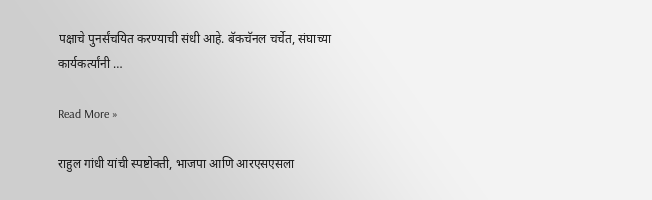पक्षाचे पुनर्संचयित करण्याची संधी आहे. बॅकचॅनल चर्चेत, संघाच्या कार्यकर्त्यांनी …

Read More »

राहुल गांधी यांची स्पष्टोक्ती, भाजपा आणि आरएसएसला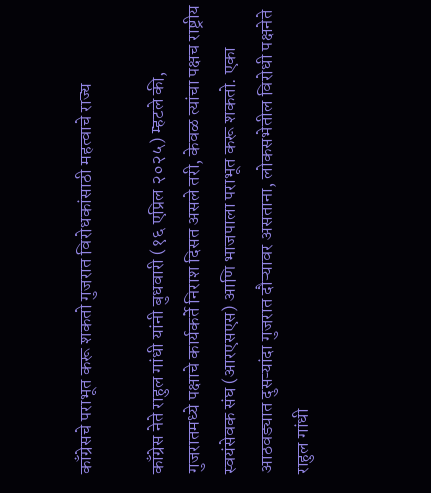काँग्रेसचे पराभूत करू शकतो गुजरात विरोधकांसाठी महत्वाचे राज्य

काँग्रेस नेते राहुल गांधी यांनी बुधवारी (१६ एप्रिल २०२५) म्हटले की, गुजरातमध्ये पक्षाचे कार्यकर्ते निराश दिसत असले तरी, केवळ त्यांचा पक्षच राष्ट्रीय स्वयंसेवक संघ (आरएसएस) आणि भाजपाला पराभूत करू शकतो. एका आठवड्यात दुसऱ्यांदा गुजरात दौऱ्यावर असताना, लोकसभेतील विरोधी पक्षनेते राहुल गांधी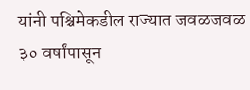यांनी पश्चिमेकडील राज्यात जवळजवळ ३० वर्षांपासून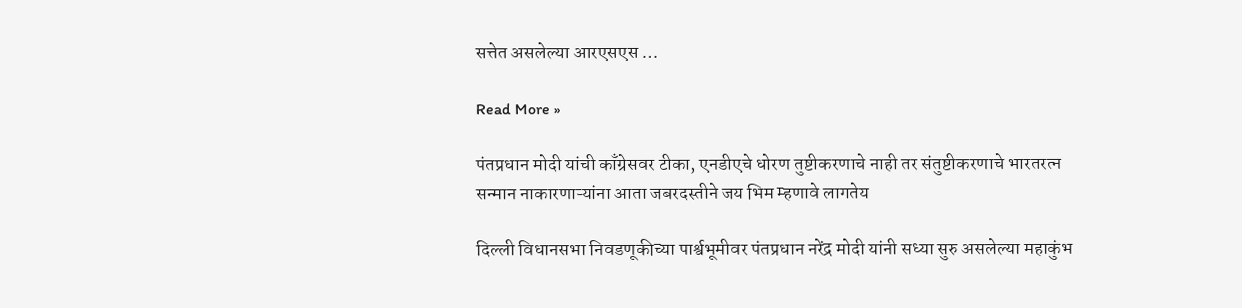सत्तेत असलेल्या आरएसएस …

Read More »

पंतप्रधान मोदी यांची काँग्रेसवर टीका, एनडीएचे धोरण तुष्टीकरणाचे नाही तर संतुष्टीकरणाचे भारतरत्न सन्मान नाकारणाऱ्यांना आता जबरदस्तीने जय भिम म्हणावे लागतेय

दिल्ली विधानसभा निवडणूकीच्या पार्श्वभूमीवर पंतप्रधान नरेंद्र मोदी यांनी सध्या सुरु असलेल्या महाकुंभ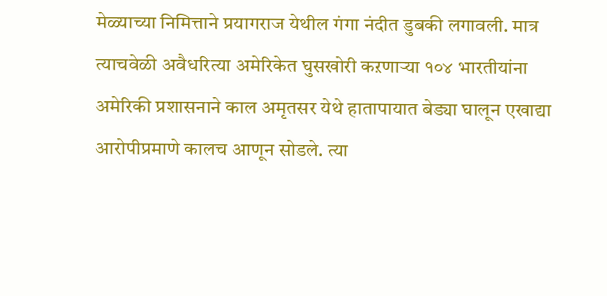मेळ्याच्या निमित्ताने प्रयागराज येथील गंगा नंदीत डुबकी लगावली. मात्र त्याचवेळी अवैधरित्या अमेरिकेत घुसखोरी कऱणाऱ्या १०४ भारतीयांना अमेरिकी प्रशासनाने काल अमृतसर येथे हातापायात बेड्या घालून एखाद्या आरोपीप्रमाणे कालच आणून सोडले. त्या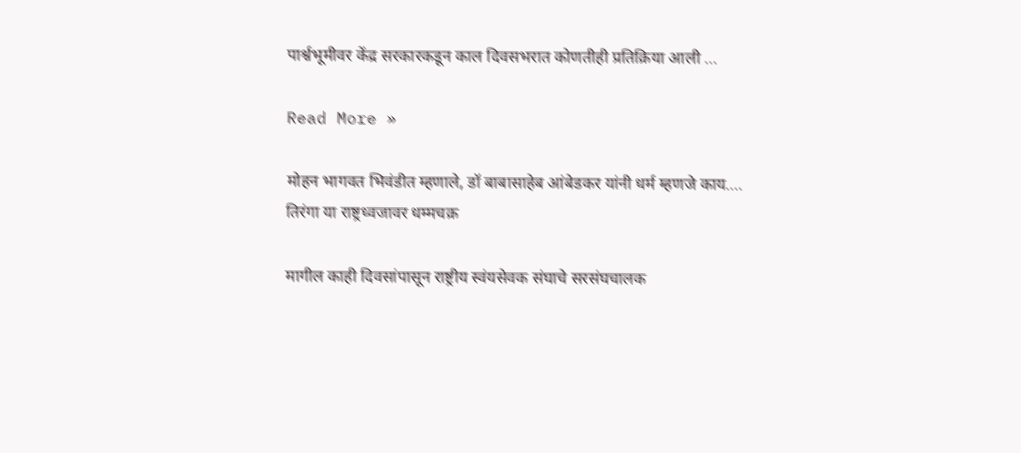पार्श्वभूमीवर केंद्र सरकारकडून काल दिवसभरात कोणतीही प्रतिक्रिया आली …

Read More »

मोहन भागवत भिवंडीत म्हणाले, डॉ बाबासाहेब आंबेडकर यांनी धर्म म्हणजे काय…. तिरंगा या राष्ट्रध्वजावर धम्मचक्र

मागील काही दिवसांपासून राष्ट्रीय स्वंयसेवक संघाचे सरसंघचालक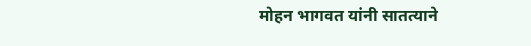मोहन भागवत यांनी सातत्याने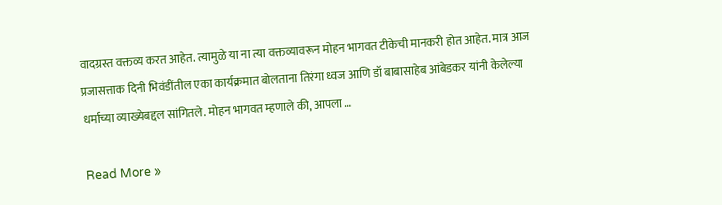वादग्रस्त वक्तव्य करत आहेत. त्यामुळे या ना त्या वक्तव्यावरून मोहन भागवत टीकेची मानकरी होत आहेत. मात्र आज प्रजासत्ताक दिनी भिवंडींतील एका कार्यक्रमात बोलताना तिरंगा ध्वज आणि डॉ बाबासाहेब आंबेडकर यांनी केलेल्या धर्माच्या व्याख्येबद्दल सांगितले. मोहन भागवत म्हणाले की, आपला …

Read More »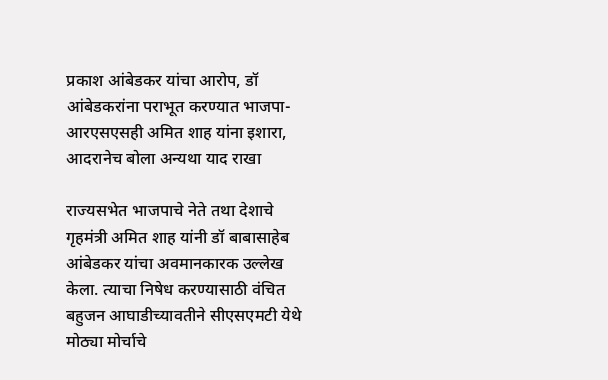प्रकाश आंबेडकर यांचा आरोप, डॉ आंबेडकरांना पराभूत करण्यात भाजपा-आरएसएसही अमित शाह यांना इशारा, आदरानेच बोला अन्यथा याद राखा

राज्यसभेत भाजपाचे नेते तथा देशाचे गृहमंत्री अमित शाह यांनी डॉ बाबासाहेब आंबेडकर यांचा अवमानकारक उल्लेख केला. त्याचा निषेध करण्यासाठी वंचित बहुजन आघाडीच्यावतीने सीएसएमटी येथे मोठ्या मोर्चाचे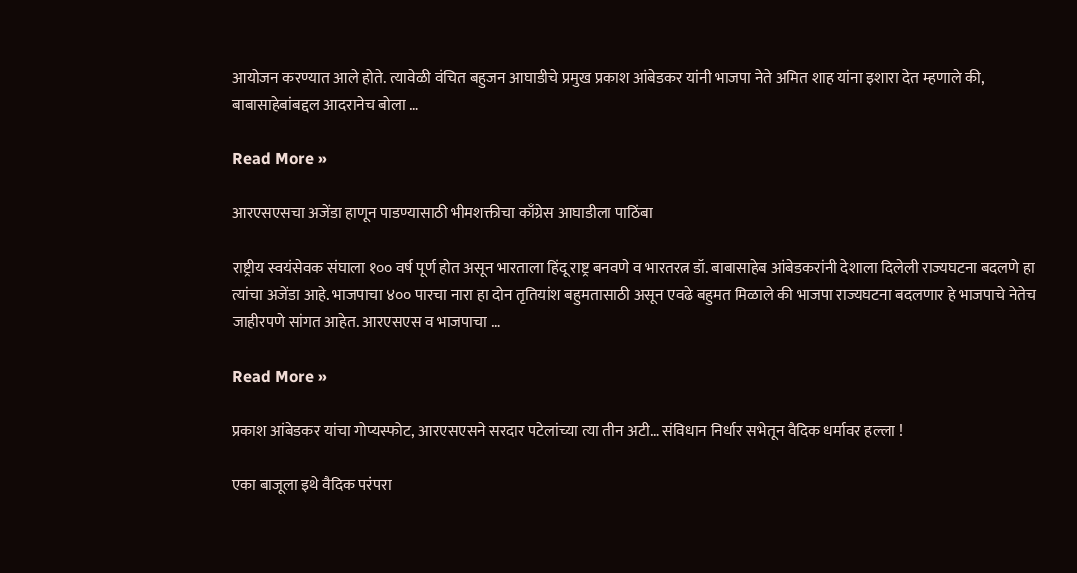आयोजन करण्यात आले होते. त्यावेळी वंचित बहुजन आघाडीचे प्रमुख प्रकाश आंबेडकर यांनी भाजपा नेते अमित शाह यांना इशारा देत म्हणाले की, बाबासाहेबांबद्दल आदरानेच बोला …

Read More »

आरएसएसचा अजेंडा हाणून पाडण्यासाठी भीमशक्तीचा काँग्रेस आघाडीला पाठिंबा

राष्ट्रीय स्वयंसेवक संघाला १०० वर्ष पूर्ण होत असून भारताला हिंदू राष्ट्र बनवणे व भारतरत्न डॉ. बाबासाहेब आंबेडकरांनी देशाला दिलेली राज्यघटना बदलणे हा त्यांचा अजेंडा आहे. भाजपाचा ४०० पारचा नारा हा दोन तृतियांश बहुमतासाठी असून एवढे बहुमत मिळाले की भाजपा राज्यघटना बदलणार हे भाजपाचे नेतेच जाहीरपणे सांगत आहेत. आरएसएस व भाजपाचा …

Read More »

प्रकाश आंबेडकर यांचा गोप्यस्फोट, आरएसएसने सरदार पटेलांच्या त्या तीन अटी… संविधान निर्धार सभेतून वैदिक धर्मावर हल्ला !

एका बाजूला इथे वैदिक परंपरा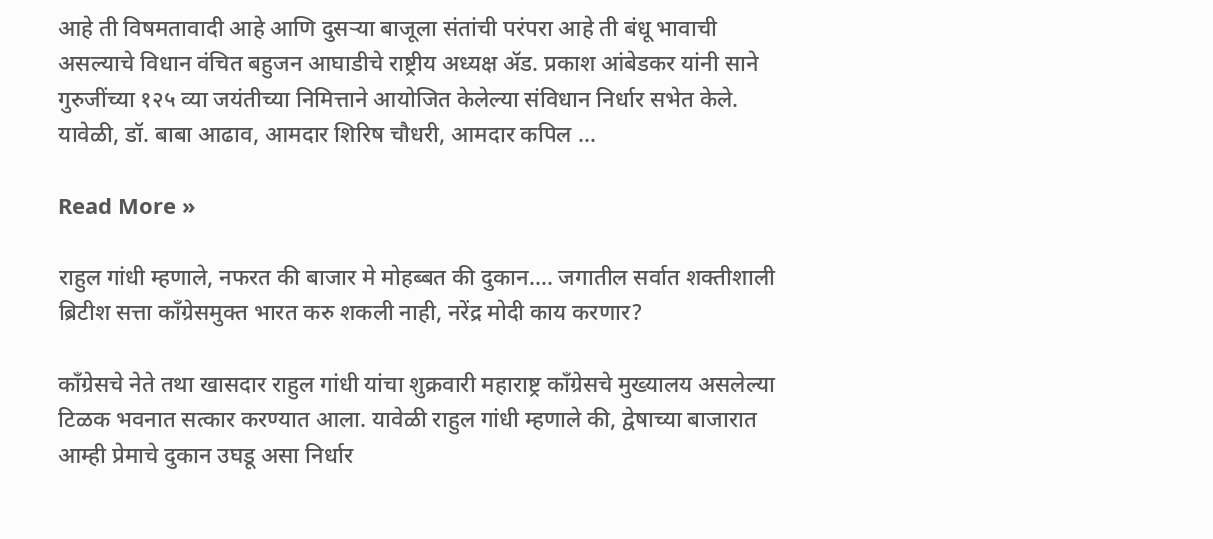आहे ती विषमतावादी आहे आणि दुसऱ्या बाजूला संतांची परंपरा आहे ती बंधू भावाची असल्याचे विधान वंचित बहुजन आघाडीचे राष्ट्रीय अध्यक्ष ॲड. प्रकाश आंबेडकर यांनी साने गुरुजींच्या १२५ व्या जयंतीच्या निमित्ताने आयोजित केलेल्या संविधान निर्धार सभेत केले. यावेळी, डॉ. बाबा आढाव, आमदार शिरिष चौधरी, आमदार कपिल …

Read More »

राहुल गांधी म्हणाले, नफरत की बाजार मे मोहब्बत की दुकान…. जगातील सर्वात शक्तीशाली ब्रिटीश सत्ता काँग्रेसमुक्त भारत करु शकली नाही, नरेंद्र मोदी काय करणार?

काँग्रेसचे नेते तथा खासदार राहुल गांधी यांचा शुक्रवारी महाराष्ट्र काँग्रेसचे मुख्यालय असलेल्या टिळक भवनात सत्कार करण्यात आला. यावेळी राहुल गांधी म्हणाले की, द्वेषाच्या बाजारात आम्ही प्रेमाचे दुकान उघडू असा निर्धार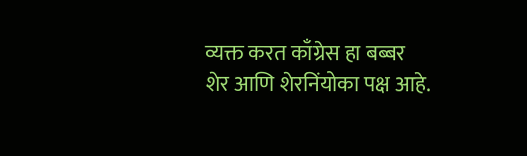व्यक्त करत काँग्रेस हा बब्बर शेर आणि शेरनिंयोका पक्ष आहे.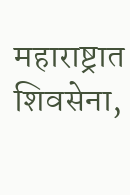महाराष्ट्रात शिवसेना,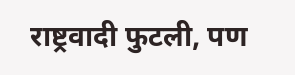राष्ट्रवादी फुटली, पण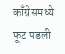काँग्रेसमध्ये फूट पडली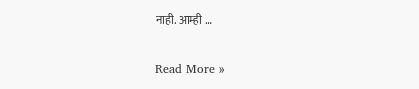नाही. आम्ही …

Read More »